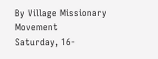By Village Missionary Movement
Saturday, 16-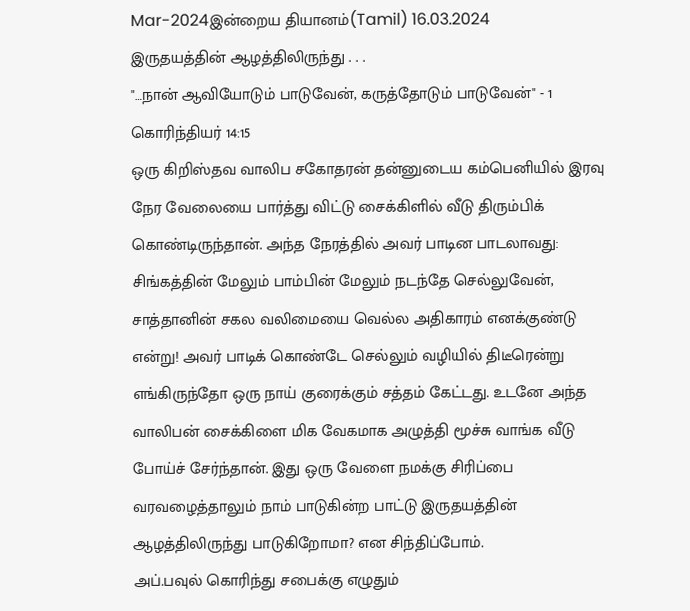Mar-2024இன்றைய தியானம்(Tamil) 16.03.2024
இருதயத்தின் ஆழத்திலிருந்து . . .
"…நான் ஆவியோடும் பாடுவேன், கருத்தோடும் பாடுவேன்" - 1 கொரிந்தியர் 14:15
ஒரு கிறிஸ்தவ வாலிப சகோதரன் தன்னுடைய கம்பெனியில் இரவு நேர வேலையை பார்த்து விட்டு சைக்கிளில் வீடு திரும்பிக் கொண்டிருந்தான். அந்த நேரத்தில் அவர் பாடின பாடலாவது: சிங்கத்தின் மேலும் பாம்பின் மேலும் நடந்தே செல்லுவேன், சாத்தானின் சகல வலிமையை வெல்ல அதிகாரம் எனக்குண்டு என்று! அவர் பாடிக் கொண்டே செல்லும் வழியில் திடீரென்று எங்கிருந்தோ ஒரு நாய் குரைக்கும் சத்தம் கேட்டது. உடனே அந்த வாலிபன் சைக்கிளை மிக வேகமாக அழுத்தி மூச்சு வாங்க வீடு போய்ச் சேர்ந்தான். இது ஒரு வேளை நமக்கு சிரிப்பை வரவழைத்தாலும் நாம் பாடுகின்ற பாட்டு இருதயத்தின் ஆழத்திலிருந்து பாடுகிறோமா? என சிந்திப்போம்.
அப்.பவுல் கொரிந்து சபைக்கு எழுதும்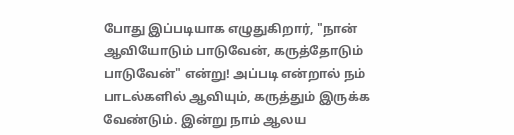போது இப்படியாக எழுதுகிறார், "நான் ஆவியோடும் பாடுவேன், கருத்தோடும் பாடுவேன்" என்று! அப்படி என்றால் நம் பாடல்களில் ஆவியும், கருத்தும் இருக்க வேண்டும். இன்று நாம் ஆலய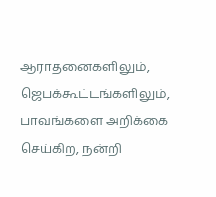ஆராதனைகளிலும், ஜெபக்கூட்டங்களிலும், பாவங்களை அறிக்கை செய்கிற, நன்றி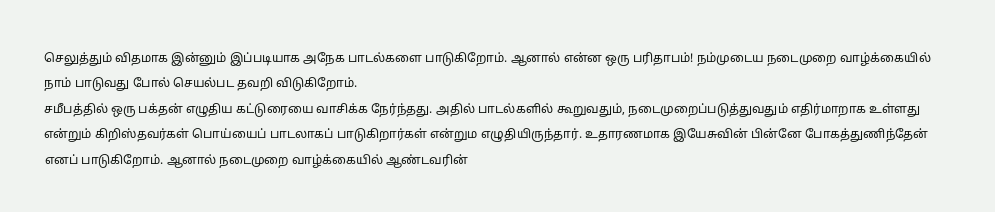செலுத்தும் விதமாக இன்னும் இப்படியாக அநேக பாடல்களை பாடுகிறோம். ஆனால் என்ன ஒரு பரிதாபம்! நம்முடைய நடைமுறை வாழ்க்கையில் நாம் பாடுவது போல் செயல்பட தவறி விடுகிறோம்.
சமீபத்தில் ஒரு பக்தன் எழுதிய கட்டுரையை வாசிக்க நேர்ந்தது. அதில் பாடல்களில் கூறுவதும், நடைமுறைப்படுத்துவதும் எதிர்மாறாக உள்ளது என்றும் கிறிஸ்தவர்கள் பொய்யைப் பாடலாகப் பாடுகிறார்கள் என்றும எழுதியிருந்தார். உதாரணமாக இயேசுவின் பின்னே போகத்துணிந்தேன் எனப் பாடுகிறோம். ஆனால் நடைமுறை வாழ்க்கையில் ஆண்டவரின்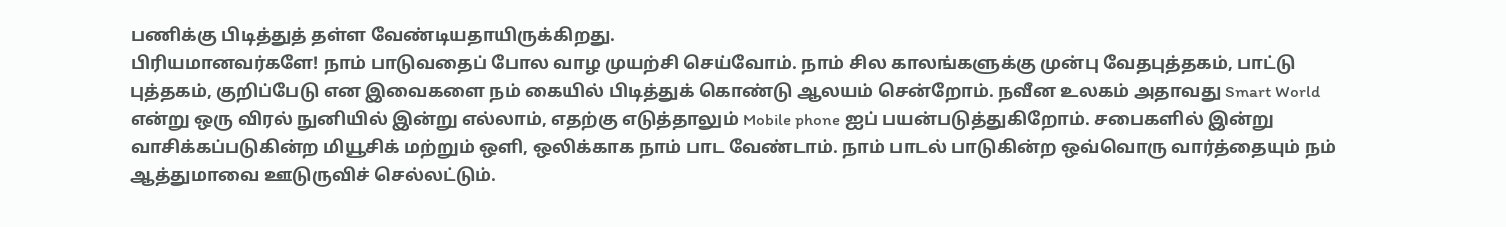பணிக்கு பிடித்துத் தள்ள வேண்டியதாயிருக்கிறது.
பிரியமானவர்களே! நாம் பாடுவதைப் போல வாழ முயற்சி செய்வோம். நாம் சில காலங்களுக்கு முன்பு வேதபுத்தகம், பாட்டு புத்தகம், குறிப்பேடு என இவைகளை நம் கையில் பிடித்துக் கொண்டு ஆலயம் சென்றோம். நவீன உலகம் அதாவது Smart World என்று ஒரு விரல் நுனியில் இன்று எல்லாம், எதற்கு எடுத்தாலும் Mobile phone ஐப் பயன்படுத்துகிறோம். சபைகளில் இன்று வாசிக்கப்படுகின்ற மியூசிக் மற்றும் ஒளி, ஒலிக்காக நாம் பாட வேண்டாம். நாம் பாடல் பாடுகின்ற ஒவ்வொரு வார்த்தையும் நம் ஆத்துமாவை ஊடுருவிச் செல்லட்டும்.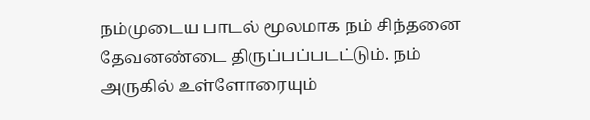நம்முடைய பாடல் மூலமாக நம் சிந்தனை தேவனண்டை திருப்பப்படட்டும். நம் அருகில் உள்ளோரையும்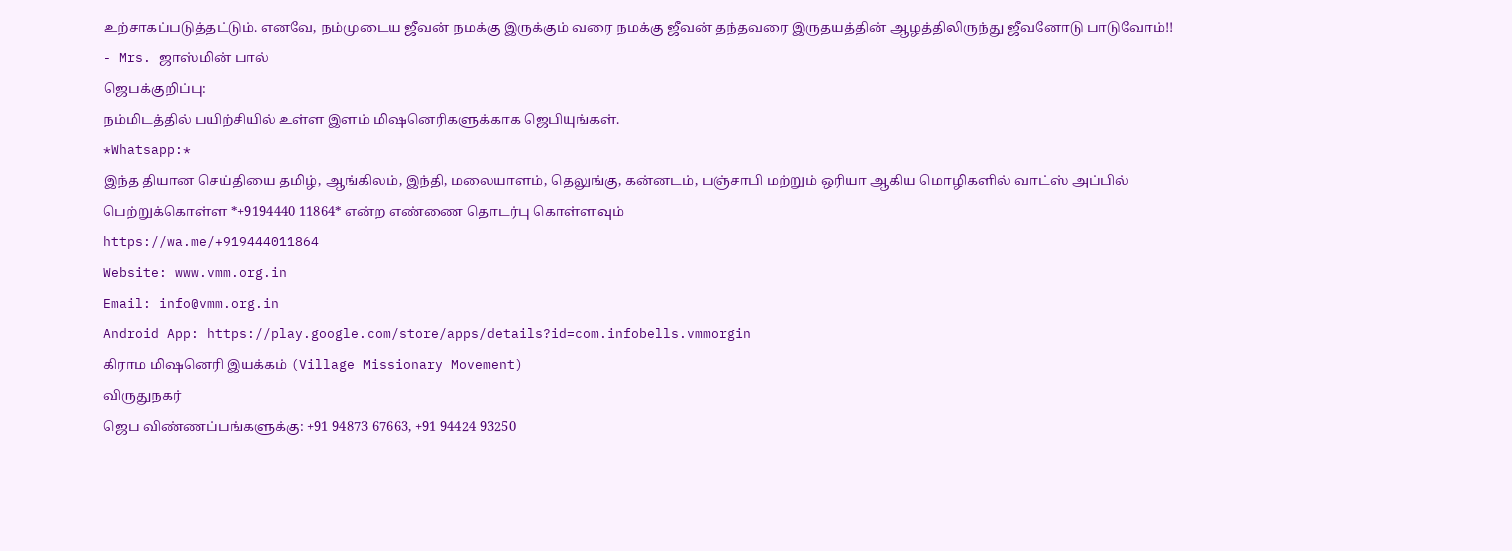உற்சாகப்படுத்தட்டும். எனவே, நம்முடைய ஜீவன் நமக்கு இருக்கும் வரை நமக்கு ஜீவன் தந்தவரை இருதயத்தின் ஆழத்திலிருந்து ஜீவனோடு பாடுவோம்!!
- Mrs. ஜாஸ்மின் பால்
ஜெபக்குறிப்பு:
நம்மிடத்தில் பயிற்சியில் உள்ள இளம் மிஷனெரிகளுக்காக ஜெபியுங்கள்.
*Whatsapp:*
இந்த தியான செய்தியை தமிழ், ஆங்கிலம், இந்தி, மலையாளம், தெலுங்கு, கன்னடம், பஞ்சாபி மற்றும் ஒரியா ஆகிய மொழிகளில் வாட்ஸ் அப்பில் பெற்றுக்கொள்ள *+9194440 11864* என்ற எண்ணை தொடர்பு கொள்ளவும்
https://wa.me/+919444011864
Website: www.vmm.org.in
Email: info@vmm.org.in
Android App: https://play.google.com/store/apps/details?id=com.infobells.vmmorgin
கிராம மிஷனெரி இயக்கம் (Village Missionary Movement)
விருதுநகர்
ஜெப விண்ணப்பங்களுக்கு: +91 94873 67663, +91 94424 93250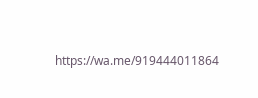https://wa.me/919444011864